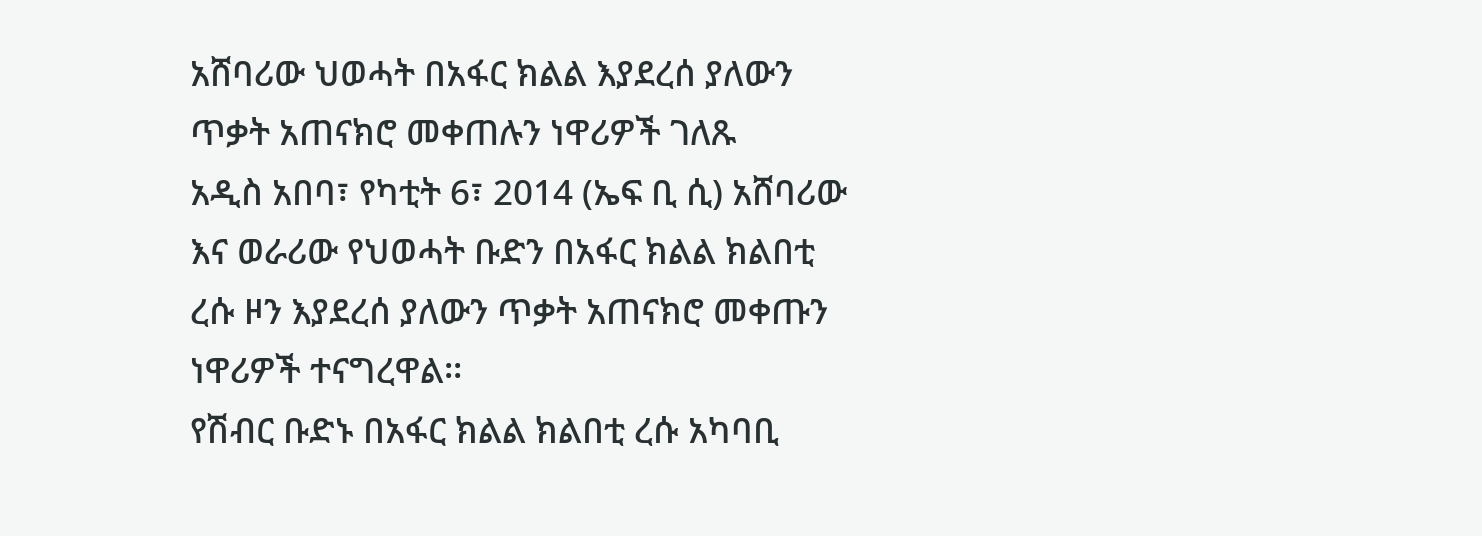አሸባሪው ህወሓት በአፋር ክልል እያደረሰ ያለውን ጥቃት አጠናክሮ መቀጠሉን ነዋሪዎች ገለጹ
አዲስ አበባ፣ የካቲት 6፣ 2014 (ኤፍ ቢ ሲ) አሸባሪው እና ወራሪው የህወሓት ቡድን በአፋር ክልል ክልበቲ ረሱ ዞን እያደረሰ ያለውን ጥቃት አጠናክሮ መቀጡን ነዋሪዎች ተናግረዋል፡፡
የሽብር ቡድኑ በአፋር ክልል ክልበቲ ረሱ አካባቢ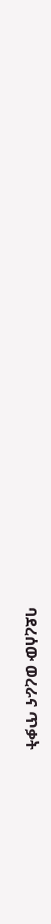ባደረሰው ወረራና ጥቃት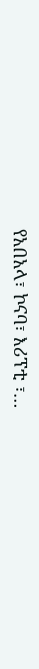የአበአላ፣ ኮናባ፣ እሪፕቲ ፣…